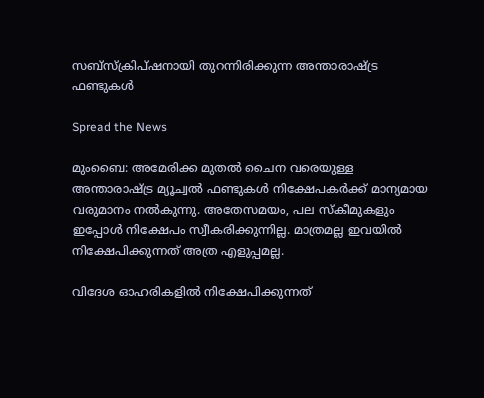സബ്‌സ്‌ക്രിപ്ഷനായി തുറന്നിരിക്കുന്ന അന്താരാഷ്ട്ര ഫണ്ടുകള്‍

Spread the News

മുംബൈ: അമേരിക്ക മുതല്‍ ചൈന വരെയുള്ള അന്താരാഷ്ട്ര മ്യൂച്വല്‍ ഫണ്ടുകള്‍ നിക്ഷേപകര്‍ക്ക് മാന്യമായ വരുമാനം നല്‍കുന്നു. അതേസമയം, പല സ്‌കീമുകളും ഇപ്പോള്‍ നിക്ഷേപം സ്വീകരിക്കുന്നില്ല. മാത്രമല്ല ഇവയില്‍ നിക്ഷേപിക്കുന്നത് അത്ര എളുപ്പമല്ല.

വിദേശ ഓഹരികളില്‍ നിക്ഷേപിക്കുന്നത്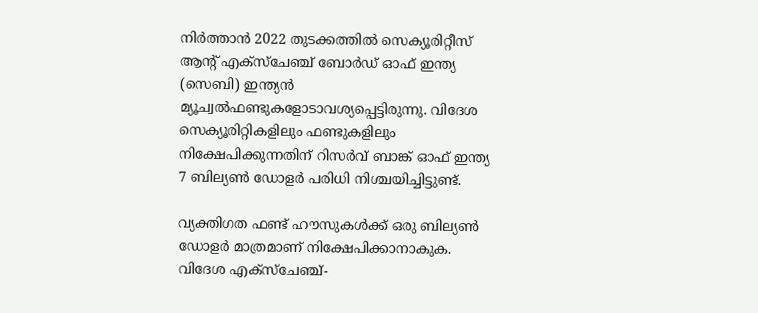നിര്‍ത്താന്‍ 2022 തുടക്കത്തില്‍ സെക്യൂരിറ്റീസ് ആന്റ് എക്‌സ്‌ചേഞ്ച് ബോര്‍ഡ് ഓഫ് ഇന്ത്യ (സെബി) ഇന്ത്യന്‍ മ്യൂച്വല്‍ഫണ്ടുകളോടാവശ്യപ്പെട്ടിരുന്നു. വിദേശ സെക്യൂരിറ്റികളിലും ഫണ്ടുകളിലും നിക്ഷേപിക്കുന്നതിന് റിസര്‍വ് ബാങ്ക് ഓഫ് ഇന്ത്യ 7 ബില്യണ്‍ ഡോളര്‍ പരിധി നിശ്ചയിച്ചിട്ടുണ്ട്.

വ്യക്തിഗത ഫണ്ട് ഹൗസുകള്‍ക്ക് ഒരു ബില്യണ്‍ ഡോളര്‍ മാത്രമാണ് നിക്ഷേപിക്കാനാകുക. വിദേശ എക്‌സ്‌ചേഞ്ച്-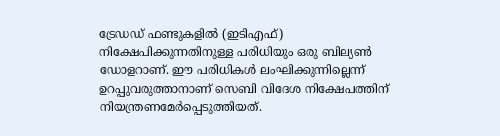ട്രേഡഡ് ഫണ്ടുകളില്‍ (ഇടിഎഫ്) നിക്ഷേപിക്കുന്നതിനുള്ള പരിധിയും ഒരു ബില്യണ്‍ ഡോളറാണ്. ഈ പരിധികള്‍ ലംഘിക്കുന്നില്ലെന്ന് ഉറപ്പുവരുത്താനാണ് സെബി വിദേശ നിക്ഷേപത്തിന് നിയന്ത്രണമേര്‍പ്പെടുത്തിയത്.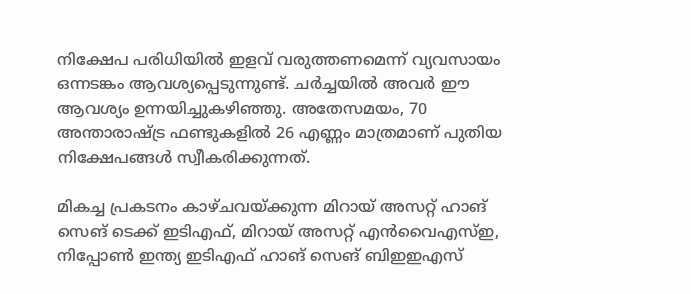നിക്ഷേപ പരിധിയില്‍ ഇളവ് വരുത്തണമെന്ന് വ്യവസായം ഒന്നടങ്കം ആവശ്യപ്പെടുന്നുണ്ട്. ചര്‍ച്ചയില്‍ അവര്‍ ഈ ആവശ്യം ഉന്നയിച്ചുകഴിഞ്ഞു. അതേസമയം, 70 അന്താരാഷ്ട്ര ഫണ്ടുകളില്‍ 26 എണ്ണം മാത്രമാണ് പുതിയ നിക്ഷേപങ്ങള്‍ സ്വീകരിക്കുന്നത്.

മികച്ച പ്രകടനം കാഴ്ചവയ്ക്കുന്ന മിറായ് അസറ്റ് ഹാങ് സെങ് ടെക്ക് ഇടിഎഫ്, മിറായ് അസറ്റ് എന്‍വൈഎസ്ഇ, നിപ്പോണ്‍ ഇന്ത്യ ഇടിഎഫ് ഹാങ് സെങ് ബിഇഇഎസ്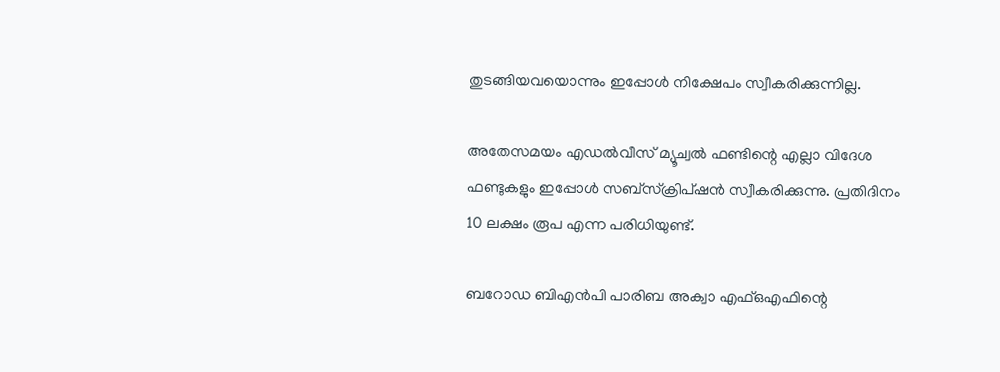തുടങ്ങിയവയൊന്നും ഇപ്പോള്‍ നിക്ഷേപം സ്വീകരിക്കുന്നില്ല.

അതേസമയം എഡല്‍വീസ് മ്യൂച്വല്‍ ഫണ്ടിന്റെ എല്ലാ വിദേശ ഫണ്ടുകളും ഇപ്പോള്‍ സബ്‌സ്‌ക്രിപ്ഷന്‍ സ്വീകരിക്കുന്നു. പ്രതിദിനം 10 ലക്ഷം രൂപ എന്ന പരിധിയുണ്ട്.

ബറോഡ ബിഎന്‍പി പാരിബ അക്വാ എഫ്ഒഎഫിന്റെ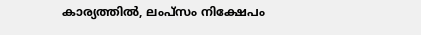കാര്യത്തില്‍, ലംപ്‌സം നിക്ഷേപം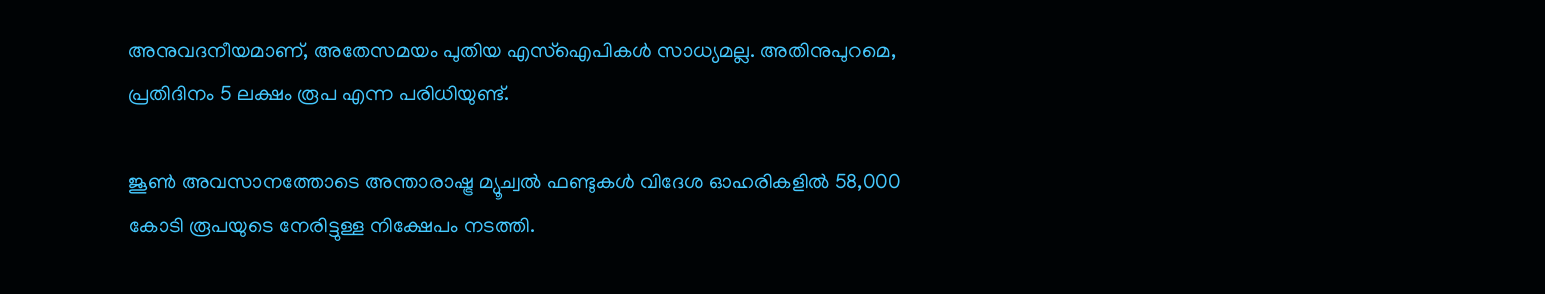അനുവദനീയമാണ്, അതേസമയം പുതിയ എസ്ഐപികള്‍ സാധ്യമല്ല. അതിനുപുറമെ, പ്രതിദിനം 5 ലക്ഷം രൂപ എന്ന പരിധിയുണ്ട്.

ജൂണ്‍ അവസാനത്തോടെ അന്താരാഷ്ട്ര മ്യൂച്വല്‍ ഫണ്ടുകള്‍ വിദേശ ഓഹരികളില്‍ 58,000 കോടി രൂപയുടെ നേരിട്ടുള്ള നിക്ഷേപം നടത്തി.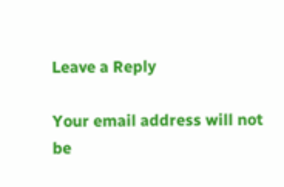Leave a Reply

Your email address will not be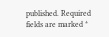published. Required fields are marked *